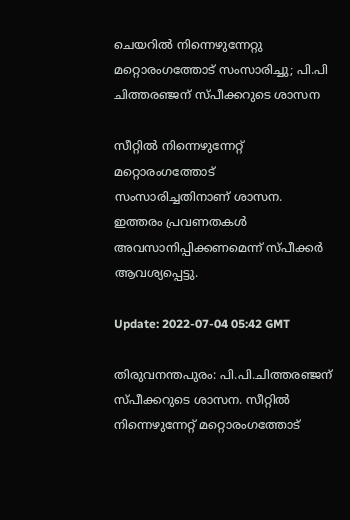ചെയറിൽ നിന്നെഴുന്നേറ്റു മറ്റൊരംഗത്തോട് സംസാരിച്ചു; പി.പി ചിത്തരഞ്ജന് സ്പീക്കറുടെ ശാസന

സീറ്റില്‍ നിന്നെഴുന്നേറ്റ് മറ്റൊരംഗത്തോട് സംസാരിച്ചതിനാണ് ശാസന. ഇത്തരം പ്രവണതകൾ അവസാനിപ്പിക്കണമെന്ന് സ്പീക്കർ ആവശ്യപ്പെട്ടു.

Update: 2022-07-04 05:42 GMT

തിരുവനന്തപുരം: പി.പി.ചിത്തരഞ്ജന് സ്പീക്കറുടെ ശാസന. സീറ്റില്‍ നിന്നെഴുന്നേറ്റ് മറ്റൊരംഗത്തോട്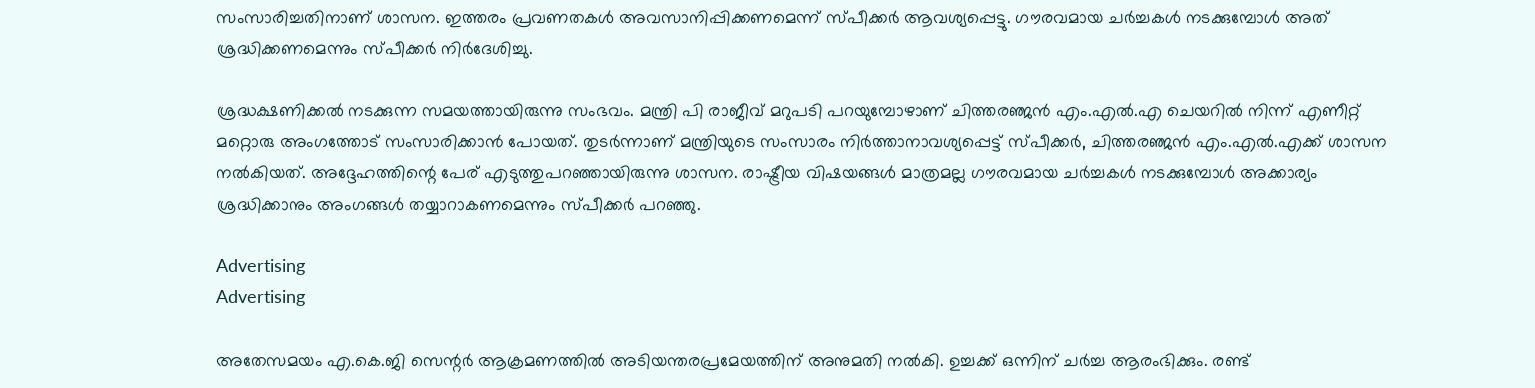സംസാരിച്ചതിനാണ് ശാസന. ഇത്തരം പ്രവണതകൾ അവസാനിപ്പിക്കണമെന്ന് സ്പീക്കർ ആവശ്യപ്പെട്ടു. ഗൗരവമായ ചർച്ചകൾ നടക്കുമ്പോൾ അത് ശ്രദ്ധിക്കണമെന്നും സ്പീക്കർ നിർദേശിച്ചു.

ശ്രദ്ധക്ഷണിക്കൽ നടക്കുന്ന സമയത്തായിരുന്നു സംഭവം. മന്ത്രി പി രാജീവ് മറുപടി പറയുമ്പോഴാണ് ചിത്തരഞ്ജൻ എം.എൽ.എ ചെയറിൽ നിന്ന് എണീറ്റ് മറ്റൊരു അംഗത്തോട് സംസാരിക്കാൻ പോയത്. തുടർന്നാണ് മന്ത്രിയുടെ സംസാരം നിർത്താനാവശ്യപ്പെട്ട് സ്പീക്കർ, ചിത്തരഞ്ജൻ എം.എൽ.എക്ക് ശാസന നൽകിയത്. അദ്ദേഹത്തിന്റെ പേര് എടുത്തുപറഞ്ഞായിരുന്നു ശാസന. രാഷ്ട്രീയ വിഷയങ്ങൾ മാത്രമല്ല ഗൗരവമായ ചർച്ചകൾ നടക്കുമ്പോൾ അക്കാര്യം ശ്രദ്ധിക്കാനും അംഗങ്ങൾ തയ്യാറാകണമെന്നും സ്പീക്കർ പറഞ്ഞു.

Advertising
Advertising

അതേസമയം എ.കെ.ജി സെന്റർ ആക്രമണത്തിൽ അടിയന്തരപ്രമേയത്തിന് അനുമതി നൽകി. ഉച്ചക്ക് ഒന്നിന് ചർച്ച ആരംഭിക്കും. രണ്ട്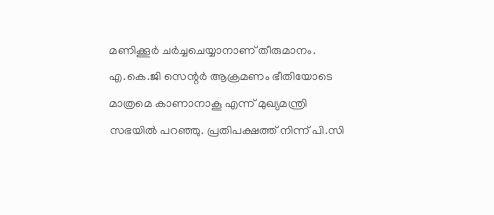മണിക്കൂർ ചർച്ചചെയ്യാനാണ് തീരുമാനം. എ.കെ.ജി സെന്റർ ആക്രമണം ഭീതിയോടെ മാത്രമെ കാണാനാകൂ എന്ന് മുഖ്യമന്ത്രി സഭയിൽ പറഞ്ഞു. പ്രതിപക്ഷത്ത് നിന്ന് പി.സി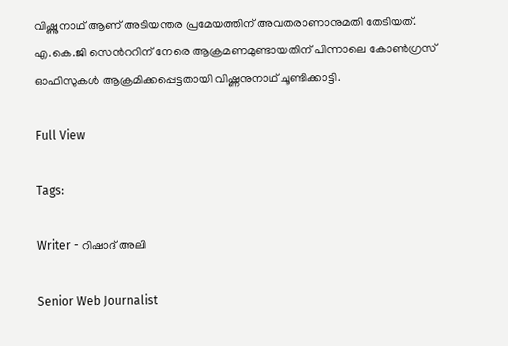വിഷ്ണുനാഥ് ആണ് അടിയന്തര പ്രമേയത്തിന് അവതരാണാനുമതി തേടിയത്. എ.കെ.ജി സെന്‍ററിന് നേരെ ആക്രമണമുണ്ടായതിന് പിന്നാലെ കോൺഗ്രസ് ഓഫിസുകൾ ആക്രമിക്കപ്പെട്ടതായി വിഷ്ണനുനാഥ് ചൂണ്ടിക്കാട്ടി.

Full View

Tags:

Writer - റിഷാദ് അലി

Senior Web Journalist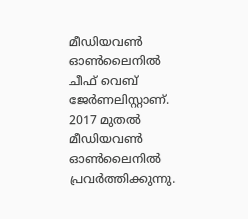മീഡിയവൺ ഓൺലൈനിൽ ചീഫ് വെബ് ജേർണലിസ്റ്റാണ്. 2017 മുതൽ മീഡിയവൺ ഓൺലൈനിൽ പ്രവർത്തിക്കുന്നു.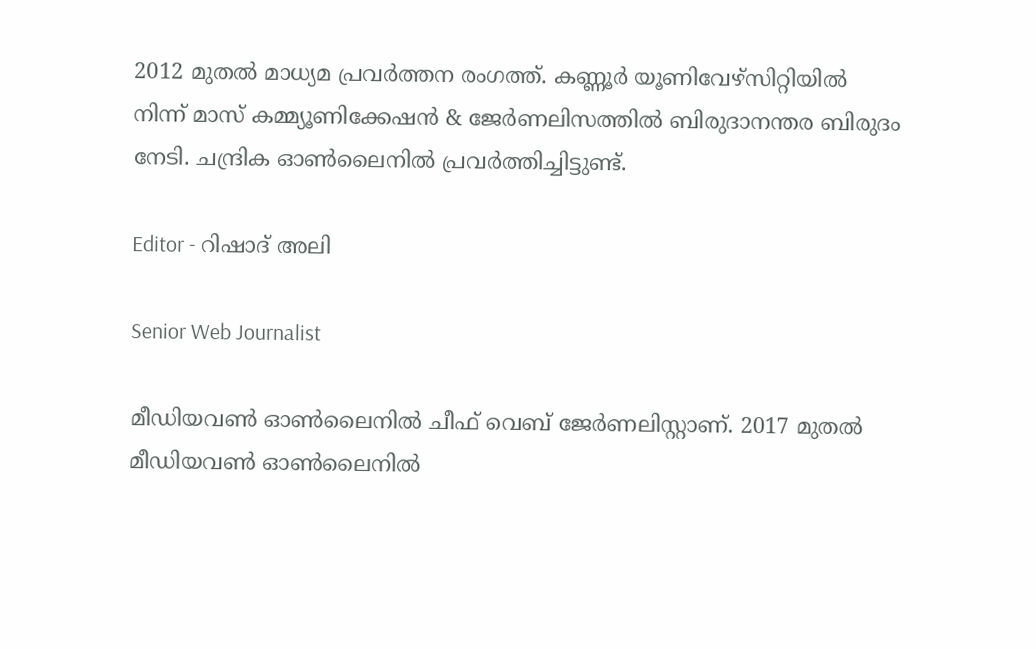2012 മുതൽ മാധ്യമ പ്രവർത്തന രംഗത്ത്. കണ്ണൂര്‍ യൂണിവേഴ്‌സിറ്റിയിൽ നിന്ന് മാസ് കമ്മ്യൂണിക്കേഷന്‍ & ജേര്‍ണലിസത്തില്‍ ബിരുദാനന്തര ബിരുദം നേടി. ചന്ദ്രിക ഓണ്‍ലൈനില്‍ പ്രവര്‍ത്തിച്ചിട്ടുണ്ട്.

Editor - റിഷാദ് അലി

Senior Web Journalist

മീഡിയവൺ ഓൺലൈനിൽ ചീഫ് വെബ് ജേർണലിസ്റ്റാണ്. 2017 മുതൽ മീഡിയവൺ ഓൺലൈനിൽ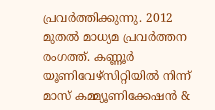പ്രവർത്തിക്കുന്നു. 2012 മുതൽ മാധ്യമ പ്രവർത്തന രംഗത്ത്. കണ്ണൂര്‍ യൂണിവേഴ്‌സിറ്റിയിൽ നിന്ന് മാസ് കമ്മ്യൂണിക്കേഷന്‍ &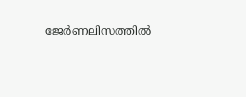ജേര്‍ണലിസത്തില്‍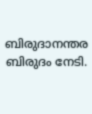ബിരുദാനന്തര ബിരുദം നേടി.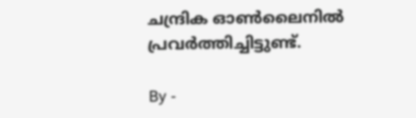ചന്ദ്രിക ഓണ്‍ലൈനില്‍ പ്രവര്‍ത്തിച്ചിട്ടുണ്ട്.

By -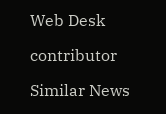Web Desk

contributor

Similar News